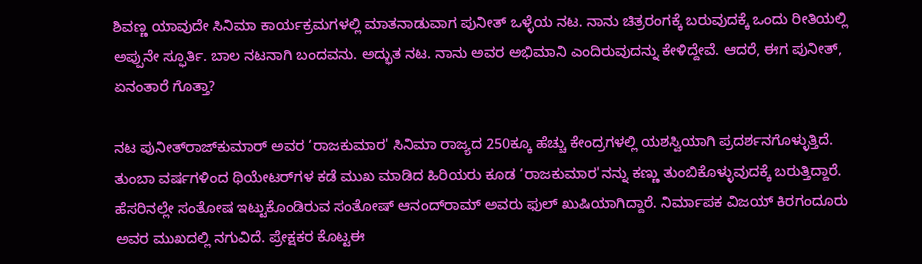ಶಿವಣ್ಣ ಯಾವುದೇ ಸಿನಿಮಾ ಕಾರ್ಯಕ್ರಮಗಳಲ್ಲಿ ಮಾತನಾಡುವಾಗ ಪುನೀತ್‌ ಒಳ್ಳೆಯ ನಟ. ನಾನು ಚಿತ್ರರಂಗಕ್ಕೆ ಬರುವುದಕ್ಕೆ ಒಂದು ರೀತಿಯಲ್ಲಿ ಅಪ್ಪುನೇ ಸ್ಫೂರ್ತಿ. ಬಾಲ ನಟನಾಗಿ ಬಂದವನು. ಅದ್ಭುತ ನಟ. ನಾನು ಅವರ ಅಭಿಮಾನಿ ಎಂದಿರುವುದನ್ನು ಕೇಳಿದ್ದೇವೆ. ಆದರೆ, ಈಗ ಪುನೀತ್‌, ಏನಂತಾರೆ ಗೊತ್ತಾ?

ನಟ ಪುನೀತ್‌ರಾಜ್‌ಕುಮಾರ್‌ ಅವರ ‘ರಾಜಕುಮಾರ' ಸಿನಿಮಾ ರಾಜ್ಯದ 250ಕ್ಕೂ ಹೆಚ್ಚು ಕೇಂದ್ರಗಳಲ್ಲಿ ಯಶಸ್ವಿಯಾಗಿ ಪ್ರದರ್ಶನಗೊಳ್ಳುತ್ತಿದೆ. ತುಂಬಾ ವರ್ಷಗಳಿಂದ ಥಿಯೇಟರ್‌ಗಳ ಕಡೆ ಮುಖ ಮಾಡಿದ ಹಿರಿಯರು ಕೂಡ ‘ರಾಜಕುಮಾರ'ನನ್ನು ಕಣ್ಣು ತುಂಬಿಕೊಳ್ಳುವುದಕ್ಕೆ ಬರುತ್ತಿದ್ದಾರೆ. ಹೆಸರಿನಲ್ಲೇ ಸಂತೋಷ ಇಟ್ಟುಕೊಂಡಿರುವ ಸಂತೋಷ್‌ ಆನಂದ್‌ರಾಮ್‌ ಅವರು ಫುಲ್‌ ಖುಷಿಯಾಗಿದ್ದಾರೆ. ನಿರ್ಮಾಪಕ ವಿಜಯ್‌ ಕಿರಗಂದೂರು ಅವರ ಮುಖದಲ್ಲಿ ನಗುವಿದೆ. ಪ್ರೇಕ್ಷಕರ ಕೊಟ್ಟಈ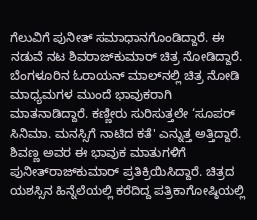ಗೆಲುವಿಗೆ ಪುನೀತ್‌ ಸಮಾಧಾನಗೊಂಡಿದ್ದಾರೆ. ಈ ನಡುವೆ ನಟ ಶಿವರಾಜ್‌ಕುಮಾರ್‌ ಚಿತ್ರ ನೋಡಿದ್ದಾರೆ. ಬೆಂಗಳೂರಿನ ಓರಾಯನ್‌ ಮಾಲ್‌ನಲ್ಲಿ ಚಿತ್ರ ನೋಡಿ ಮಾಧ್ಯಮಗಳ ಮುಂದೆ ಭಾವುಕರಾಗಿ ಮಾತನಾಡಿದ್ದಾರೆ. ಕಣ್ಣೀರು ಸುರಿಸುತ್ತಲೇ ‘ಸೂಪರ್‌ ಸಿನಿಮಾ. ಮನಸ್ಸಿಗೆ ನಾಟಿದ ಕತೆ' ಎನ್ನುತ್ತ ಅತ್ತಿದ್ದಾರೆ. ಶಿವಣ್ಣ ಅವರ ಈ ಭಾವುಕ ಮಾತುಗಳಿಗೆ ಪುನೀತ್‌ರಾಜ್‌ಕುಮಾರ್‌ ಪ್ರತಿಕ್ರಿಯಿಸಿದ್ದಾರೆ. ಚಿತ್ರದ ಯಶಸ್ಸಿನ ಹಿನ್ನೆಲೆಯಲ್ಲಿ ಕರೆದಿದ್ದ ಪತ್ರಿಕಾಗೋಷ್ಠಿಯಲ್ಲಿ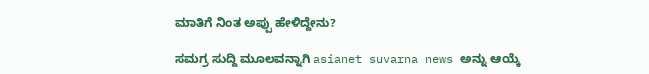ಮಾತಿಗೆ ನಿಂತ ಅಪ್ಪು ಹೇಳಿದ್ದೇನು?

ಸಮಗ್ರ ಸುದ್ದಿ ಮೂಲವನ್ನಾಗಿ asianet suvarna news ಅನ್ನು ಆಯ್ಕೆ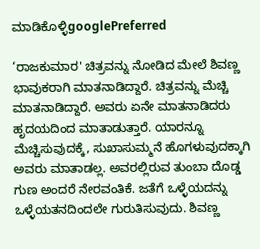ಮಾಡಿಕೊಳ್ಳಿgooglePreferred

‘ರಾಜಕುಮಾರ' ಚಿತ್ರವನ್ನು ನೋಡಿದ ಮೇಲೆ ಶಿವಣ್ಣ ಭಾವುಕರಾಗಿ ಮಾತನಾಡಿದ್ದಾರೆ. ಚಿತ್ರವನ್ನು ಮೆಚ್ಚಿ ಮಾತನಾಡಿದ್ದಾರೆ. ಅವರು ಏನೇ ಮಾತನಾಡಿದರು ಹೃದಯದಿಂದ ಮಾತಾಡುತ್ತಾರೆ. ಯಾರನ್ನೂ ಮೆಚ್ಚಿಸುವುದಕ್ಕೆ, ಸುಖಾಸುಮ್ಮನೆ ಹೊಗಳುವುದಕ್ಕಾಗಿ ಅವರು ಮಾತಾಡಲ್ಲ. ಅವರಲ್ಲಿರುವ ತುಂಬಾ ದೊಡ್ಡ ಗುಣ ಅಂದರೆ ನೇರವಂತಿಕೆ. ಜತೆಗೆ ಒಳ್ಳೆಯದನ್ನು ಒಳ್ಳೆಯತನದಿಂದಲೇ ಗುರುತಿಸುವುದು. ಶಿವಣ್ಣ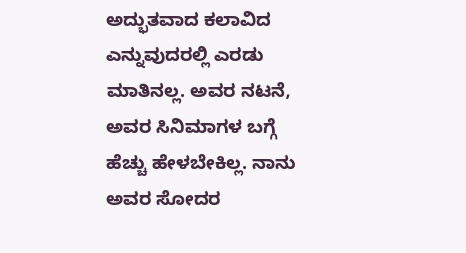ಅದ್ಭುತವಾದ ಕಲಾವಿದ ಎನ್ನುವುದರಲ್ಲಿ ಎರಡು ಮಾತಿನಲ್ಲ. ಅವರ ನಟನೆ, ಅವರ ಸಿನಿಮಾಗಳ ಬಗ್ಗೆ ಹೆಚ್ಚು ಹೇಳಬೇಕಿಲ್ಲ. ನಾನು ಅವರ ಸೋದರ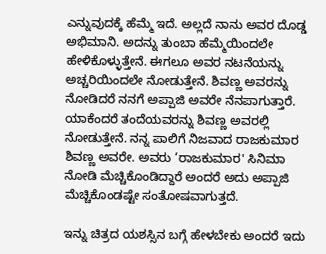ಎನ್ನುವುದಕ್ಕೆ ಹೆಮ್ಮೆ ಇದೆ. ಅಲ್ಲದೆ ನಾನು ಅವರ ದೊಡ್ಡ ಅಭಿಮಾನಿ. ಅದನ್ನು ತುಂಬಾ ಹೆಮ್ಮೆಯಿಂದಲೇ ಹೇಳಿಕೊಳ್ಳುತ್ತೇನೆ. ಈಗಲೂ ಅವರ ನಟನೆಯನ್ನು ಅಚ್ಚರಿಯಿಂದಲೇ ನೋಡುತ್ತೇನೆ. ಶಿವಣ್ಣ ಅವರನ್ನು ನೋಡಿದರೆ ನನಗೆ ಅಪ್ಪಾಜಿ ಅವರೇ ನೆನಪಾಗುತ್ತಾರೆ. ಯಾಕೆಂದರೆ ತಂದೆಯವರನ್ನು ಶಿವಣ್ಣ ಅವರಲ್ಲಿ ನೋಡುತ್ತೇನೆ. ನನ್ನ ಪಾಲಿಗೆ ನಿಜವಾದ ರಾಜಕುಮಾರ ಶಿವಣ್ಣ ಅವರೇ. ಅವರು ‘ರಾಜಕುಮಾರ' ಸಿನಿಮಾ ನೋಡಿ ಮೆಚ್ಚಿಕೊಂಡಿದ್ದಾರೆ ಅಂದರೆ ಅದು ಅಪ್ಪಾಜಿ ಮೆಚ್ಚಿಕೊಂಡಷ್ಟೇ ಸಂತೋಷವಾಗುತ್ತದೆ.

ಇನ್ನು ಚಿತ್ರದ ಯಶಸ್ಸಿನ ಬಗ್ಗೆ ಹೇಳಬೇಕು ಅಂದರೆ ಇದು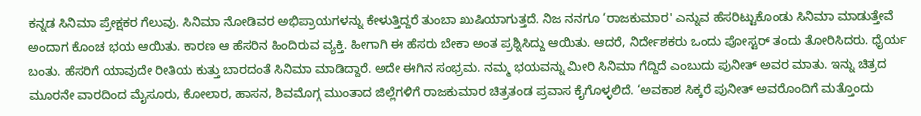ಕನ್ನಡ ಸಿನಿಮಾ ಪ್ರೇಕ್ಷಕರ ಗೆಲುವು. ಸಿನಿಮಾ ನೋಡಿವರ ಅಭಿಪ್ರಾಯಗಳನ್ನು ಕೇಳುತ್ತಿದ್ದರೆ ತುಂಬಾ ಖುಷಿಯಾಗುತ್ತದೆ. ನಿಜ ನನಗೂ ‘ರಾಜಕುಮಾರ' ಎನ್ನುವ ಹೆಸರಿಟ್ಟುಕೊಂಡು ಸಿನಿಮಾ ಮಾಡುತ್ತೇವೆ ಅಂದಾಗ ಕೊಂಚ ಭಯ ಆಯಿತು. ಕಾರಣ ಆ ಹೆಸರಿನ ಹಿಂದಿರುವ ವ್ಯಕ್ತಿ. ಹೀಗಾಗಿ ಈ ಹೆಸರು ಬೇಕಾ ಅಂತ ಪ್ರಶ್ನಿಸಿದ್ದು ಆಯಿತು. ಆದರೆ, ನಿರ್ದೇಶಕರು ಒಂದು ಪೋಸ್ಟರ್‌ ತಂದು ತೋರಿಸಿದರು. ಧೈರ್ಯ ಬಂತು. ಹೆಸರಿಗೆ ಯಾವುದೇ ರೀತಿಯ ಕುತ್ತು ಬಾರದಂತೆ ಸಿನಿಮಾ ಮಾಡಿದ್ದಾರೆ. ಅದೇ ಈಗಿನ ಸಂಭ್ರಮ. ನಮ್ಮ ಭಯವನ್ನು ಮೀರಿ ಸಿನಿಮಾ ಗೆದ್ದಿದೆ ಎಂಬುದು ಪುನೀತ್‌ ಅವರ ಮಾತು. ಇನ್ನು ಚಿತ್ರದ ಮೂರನೇ ವಾರದಿಂದ ಮೈಸೂರು, ಕೋಲಾರ, ಹಾಸನ, ಶಿವಮೊಗ್ಗ ಮುಂತಾದ ಜಿಲ್ಲೆಗಳಿಗೆ ರಾಜಕುಮಾರ ಚಿತ್ರತಂಡ ಪ್ರವಾಸ ಕೈಗೊಳ್ಳಲಿದೆ. ‘ಅವಕಾಶ ಸಿಕ್ಕರೆ ಪುನೀತ್‌ ಅವರೊಂದಿಗೆ ಮತ್ತೊಂದು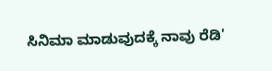ಸಿನಿಮಾ ಮಾಡುವುದಕ್ಕೆ ನಾವು ರೆಡಿ'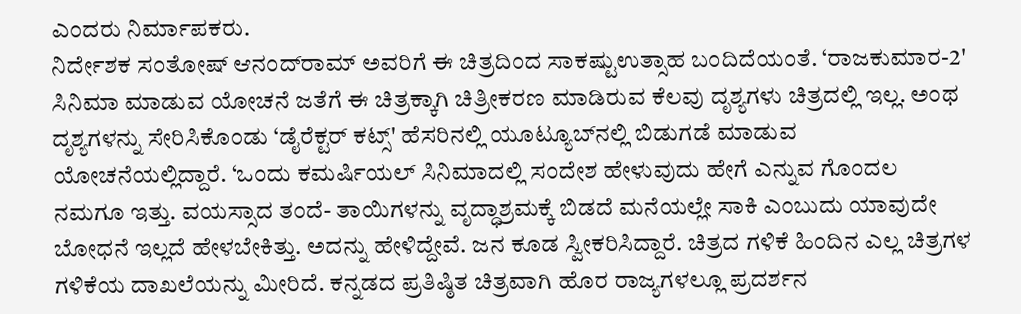ಎಂದರು ನಿರ್ಮಾಪಕರು.
ನಿರ್ದೇಶಕ ಸಂತೋಷ್‌ ಆನಂದ್‌ರಾಮ್‌ ಅವರಿಗೆ ಈ ಚಿತ್ರದಿಂದ ಸಾಕಷ್ಟುಉತ್ಸಾಹ ಬಂದಿದೆಯಂತೆ. ‘ರಾಜಕುಮಾರ-2' ಸಿನಿಮಾ ಮಾಡುವ ಯೋಚನೆ ಜತೆಗೆ ಈ ಚಿತ್ರಕ್ಕಾಗಿ ಚಿತ್ರೀಕರಣ ಮಾಡಿರುವ ಕೆಲವು ದೃಶ್ಯಗಳು ಚಿತ್ರದಲ್ಲಿ ಇಲ್ಲ. ಅಂಥ ದೃಶ್ಯಗಳನ್ನು ಸೇರಿಸಿಕೊಂಡು ‘ಡೈರೆಕ್ಟರ್‌ ಕಟ್ಸ್‌' ಹೆಸರಿನಲ್ಲಿ ಯೂಟ್ಯೂಬ್‌ನಲ್ಲಿ ಬಿಡುಗಡೆ ಮಾಡುವ ಯೋಚನೆಯಲ್ಲಿದ್ದಾರೆ. ‘ಒಂದು ಕಮರ್ಷಿಯಲ್‌ ಸಿನಿಮಾದಲ್ಲಿ ಸಂದೇಶ ಹೇಳುವುದು ಹೇಗೆ ಎನ್ನುವ ಗೊಂದಲ ನಮಗೂ ಇತ್ತು. ವಯಸ್ಸಾದ ತಂದೆ- ತಾಯಿಗಳನ್ನು ವೃದ್ಧಾಶ್ರಮಕ್ಕೆ ಬಿಡದೆ ಮನೆಯಲ್ಲೇ ಸಾಕಿ ಎಂಬುದು ಯಾವುದೇ ಬೋಧನೆ ಇಲ್ಲದೆ ಹೇಳಬೇಕಿತ್ತು. ಅದನ್ನು ಹೇಳಿದ್ದೇವೆ. ಜನ ಕೂಡ ಸ್ವೀಕರಿಸಿದ್ದಾರೆ. ಚಿತ್ರದ ಗಳಿಕೆ ಹಿಂದಿನ ಎಲ್ಲ ಚಿತ್ರಗಳ ಗಳಿಕೆಯ ದಾಖಲೆಯನ್ನು ಮೀರಿದೆ. ಕನ್ನಡದ ಪ್ರತಿಷ್ಠಿತ ಚಿತ್ರವಾಗಿ ಹೊರ ರಾಜ್ಯಗಳಲ್ಲೂ ಪ್ರದರ್ಶನ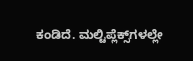ಕಂಡಿದೆ. ಮಲ್ಟಿಪ್ಲೆಕ್ಸ್‌ಗಳಲ್ಲೇ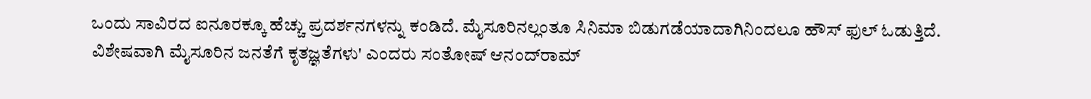ಒಂದು ಸಾವಿರದ ಐನೂರಕ್ಕೂ ಹೆಚ್ಚು ಪ್ರದರ್ಶನಗಳನ್ನು ಕಂಡಿದೆ. ಮೈಸೂರಿನಲ್ಲಂತೂ ಸಿನಿಮಾ ಬಿಡುಗಡೆಯಾದಾಗಿನಿಂದಲೂ ಹೌಸ್‌ ಫುಲ್‌ ಓಡುತ್ತಿದೆ. ವಿಶೇಷವಾಗಿ ಮೈಸೂರಿನ ಜನತೆಗೆ ಕೃತಜ್ಞತೆಗಳು' ಎಂದರು ಸಂತೋಷ್‌ ಆನಂದ್‌ರಾಮ್‌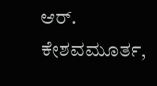ಆರ್. ಕೇಶವಮೂರ್ತ,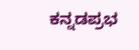ಕನ್ನಡಪ್ರಭ